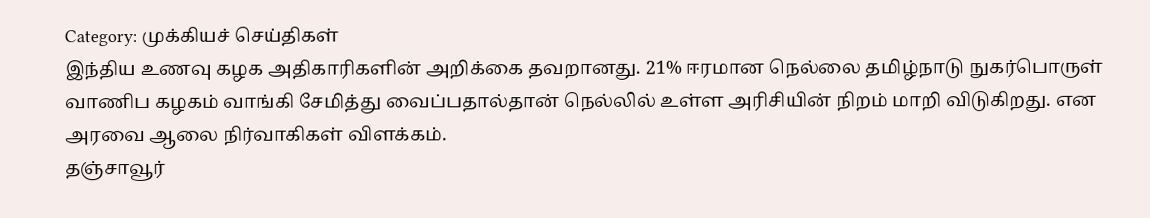Category: முக்கியச் செய்திகள்
இந்திய உணவு கழக அதிகாரிகளின் அறிக்கை தவறானது. 21% ஈரமான நெல்லை தமிழ்நாடு நுகர்பொருள் வாணிப கழகம் வாங்கி சேமித்து வைப்பதால்தான் நெல்லில் உள்ள அரிசியின் நிறம் மாறி விடுகிறது. என அரவை ஆலை நிர்வாகிகள் விளக்கம்.
தஞ்சாவூர்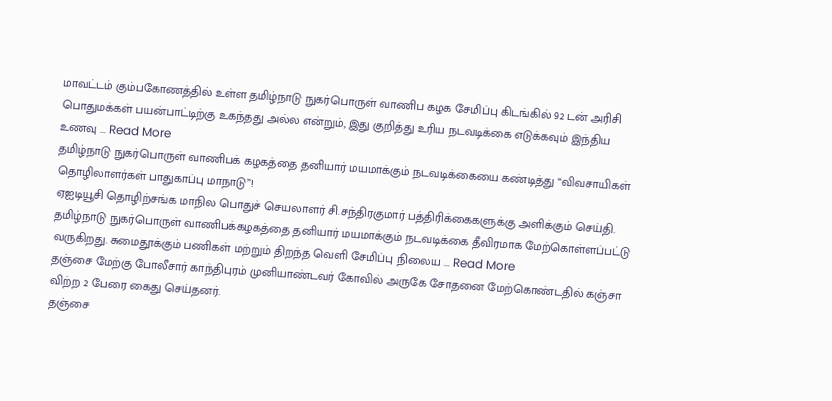மாவட்டம் கும்பகோணத்தில் உள்ள தமிழ்நாடு நுகர்பொருள் வாணிப கழக சேமிப்பு கிடங்கில் 92 டன் அரிசி பொதுமக்கள் பயன்பாட்டிற்கு உகந்தது அல்ல என்றும், இது குறித்து உரிய நடவடிக்கை எடுக்கவும் இந்திய உணவு ... Read More
தமிழ்நாடு நுகர்பொருள் வாணிபக் கழகத்தை தனியார் மயமாக்கும் நடவடிக்கையை கண்டித்து “விவசாயிகள் தொழிலாளர்கள் பாதுகாப்பு மாநாடு”!
ஏஐடியூசி தொழிற்சங்க மாநில பொதுச் செயலாளர் சி.சந்திரகுமார் பத்திரிக்கைகளுக்கு அளிக்கும் செய்தி. தமிழ்நாடு நுகர்பொருள் வாணிபக்கழகத்தை தனியார் மயமாக்கும் நடவடிக்கை தீவிரமாக மேற்கொள்ளப்பட்டு வருகிறது. சுமைதூக்கும் பணிகள் மற்றும் திறந்த வெளி சேமிப்பு நிலைய ... Read More
தஞ்சை மேற்கு போலீசார் காந்திபுரம் முனியாண்டவர் கோவில் அருகே சோதனை மேற்கொண்டதில் கஞ்சா விற்ற 2 பேரை கைது செய்தனர்.
தஞ்சை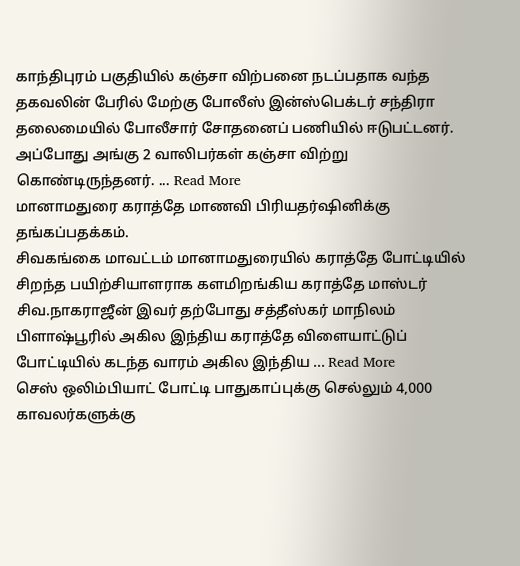காந்திபுரம் பகுதியில் கஞ்சா விற்பனை நடப்பதாக வந்த தகவலின் பேரில் மேற்கு போலீஸ் இன்ஸ்பெக்டர் சந்திரா தலைமையில் போலீசார் சோதனைப் பணியில் ஈடுபட்டனர். அப்போது அங்கு 2 வாலிபர்கள் கஞ்சா விற்று கொண்டிருந்தனர். ... Read More
மானாமதுரை கராத்தே மாணவி பிரியதர்ஷினிக்கு தங்கப்பதக்கம்.
சிவகங்கை மாவட்டம் மானாமதுரையில் கராத்தே போட்டியில் சிறந்த பயிற்சியாளராக களமிறங்கிய கராத்தே மாஸ்டர் சிவ.நாகராஜீன் இவர் தற்போது சத்தீஸ்கர் மாநிலம் பிளாஷ்பூரில் அகில இந்திய கராத்தே விளையாட்டுப் போட்டியில் கடந்த வாரம் அகில இந்திய ... Read More
செஸ் ஒலிம்பியாட் போட்டி பாதுகாப்புக்கு செல்லும் 4,000 காவலர்களுக்கு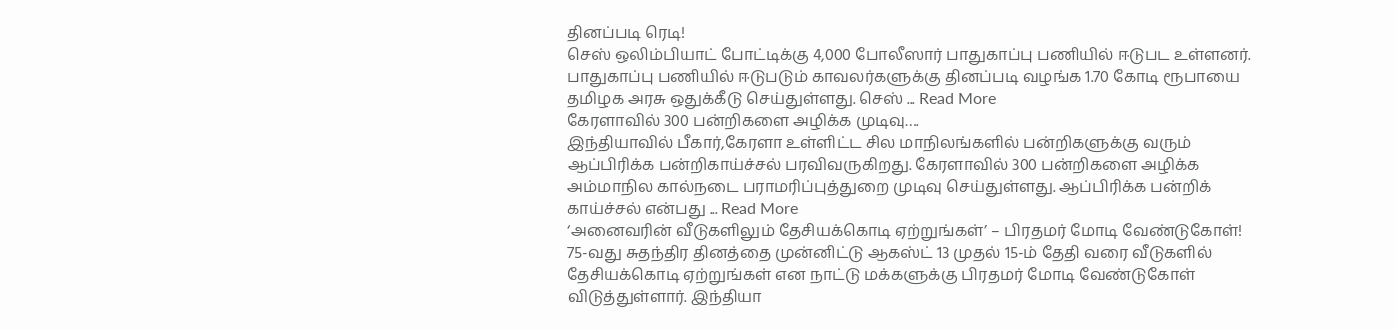தினப்படி ரெடி!
செஸ் ஒலிம்பியாட் போட்டிக்கு 4,000 போலீஸார் பாதுகாப்பு பணியில் ஈடுபட உள்ளனர். பாதுகாப்பு பணியில் ஈடுபடும் காவலர்களுக்கு தினப்படி வழங்க 1.70 கோடி ரூபாயை தமிழக அரசு ஒதுக்கீடு செய்துள்ளது. செஸ் ... Read More
கேரளாவில் 300 பன்றிகளை அழிக்க முடிவு….
இந்தியாவில் பீகார்,கேரளா உள்ளிட்ட சில மாநிலங்களில் பன்றிகளுக்கு வரும் ஆப்பிரிக்க பன்றிகாய்ச்சல் பரவிவருகிறது. கேரளாவில் 300 பன்றிகளை அழிக்க அம்மாநில கால்நடை பராமரிப்புத்துறை முடிவு செய்துள்ளது. ஆப்பிரிக்க பன்றிக் காய்ச்சல் என்பது ... Read More
‘அனைவரின் வீடுகளிலும் தேசியக்கொடி ஏற்றுங்கள்’ – பிரதமர் மோடி வேண்டுகோள்!
75-வது சுதந்திர தினத்தை முன்னிட்டு ஆகஸ்ட் 13 முதல் 15-ம் தேதி வரை வீடுகளில் தேசியக்கொடி ஏற்றுங்கள் என நாட்டு மக்களுக்கு பிரதமர் மோடி வேண்டுகோள் விடுத்துள்ளார். இந்தியா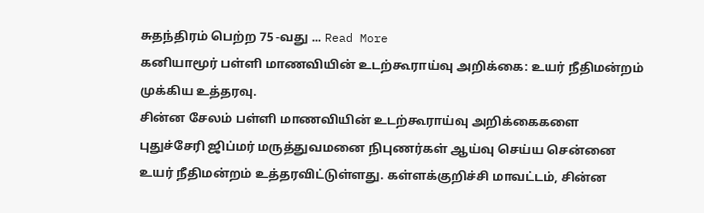சுதந்திரம் பெற்ற 75 -வது ... Read More
கனியாமூர் பள்ளி மாணவியின் உடற்கூராய்வு அறிக்கை: உயர் நீதிமன்றம் முக்கிய உத்தரவு.
சின்ன சேலம் பள்ளி மாணவியின் உடற்கூராய்வு அறிக்கைகளை புதுச்சேரி ஜிப்மர் மருத்துவமனை நிபுணர்கள் ஆய்வு செய்ய சென்னை உயர் நீதிமன்றம் உத்தரவிட்டுள்ளது. கள்ளக்குறிச்சி மாவட்டம், சின்ன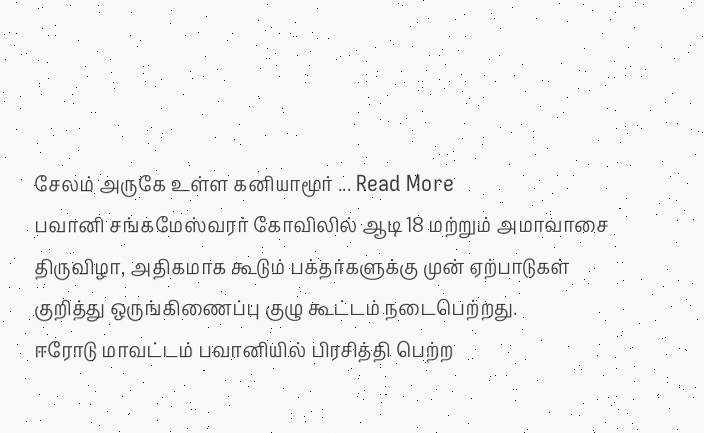சேலம் அருகே உள்ள கனியாமூர் ... Read More
பவானி சங்கமேஸ்வரர் கோவிலில் ஆடி 18 மற்றும் அமாவாசை திருவிழா, அதிகமாக கூடும் பக்தர்களுக்கு முன் ஏற்பாடுகள் குறித்து ஒருங்கிணைப்பு குழு கூட்டம் நடைபெற்றது.
ஈரோடு மாவட்டம் பவானியில் பிரசித்தி பெற்ற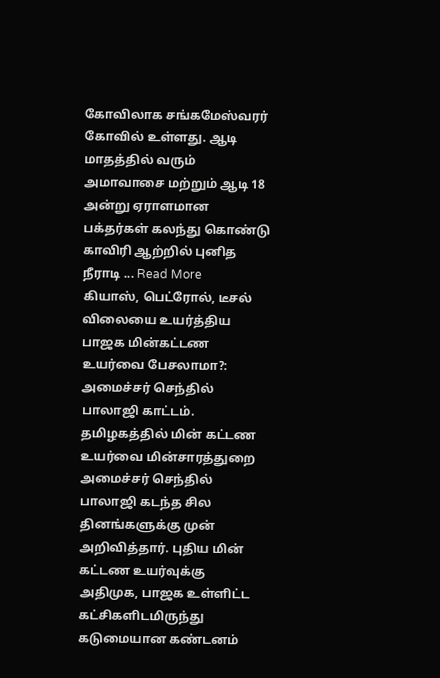கோவிலாக சங்கமேஸ்வரர் கோவில் உள்ளது. ஆடி மாதத்தில் வரும் அமாவாசை மற்றும் ஆடி 18 அன்று ஏராளமான பக்தர்கள் கலந்து கொண்டு காவிரி ஆற்றில் புனித நீராடி ... Read More
கியாஸ், பெட்ரோல், டீசல் விலையை உயர்த்திய பாஜக மின்கட்டண உயர்வை பேசலாமா?: அமைச்சர் செந்தில் பாலாஜி காட்டம்.
தமிழகத்தில் மின் கட்டண உயர்வை மின்சாரத்துறை அமைச்சர் செந்தில் பாலாஜி கடந்த சில தினங்களுக்கு முன் அறிவித்தார். புதிய மின் கட்டண உயர்வுக்கு அதிமுக, பாஜக உள்ளிட்ட கட்சிகளிடமிருந்து கடுமையான கண்டனம்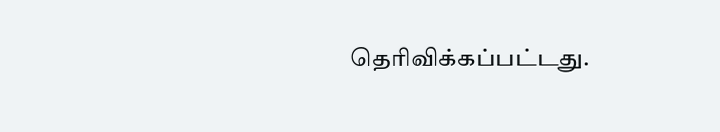தெரிவிக்கப்பட்டது.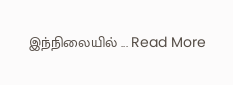இந்நிலையில் ... Read More